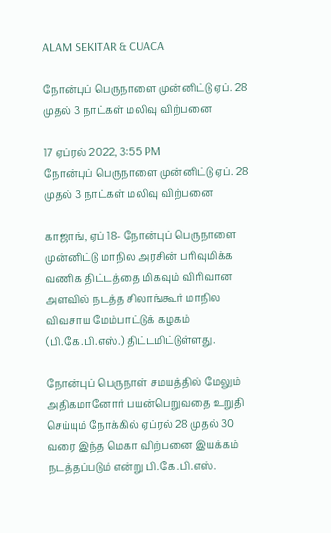ALAM SEKITAR & CUACA

நோன்புப் பெருநாளை முன்னிட்டு ஏப். 28 முதல் 3 நாட்கள் மலிவு விற்பனை

17 ஏப்ரல் 2022, 3:55 PM
நோன்புப் பெருநாளை முன்னிட்டு ஏப். 28 முதல் 3 நாட்கள் மலிவு விற்பனை

காஜாங், ஏப் 18- நோன்புப் பெருநாளை முன்னிட்டு மாநில அரசின் பரிவுமிக்க வணிக திட்டத்தை மிகவும் விரிவான அளவில் நடத்த சிலாங்கூர் மாநில விவசாய மேம்பாட்டுக் கழகம் (பி.கே.பி.எஸ்.) திட்டமிட்டுள்ளது.

நோன்புப் பெருநாள் சமயத்தில் மேலும் அதிகமானோர் பயன்பெறுவதை உறுதி செய்யும் நோக்கில் ஏப்ரல் 28 முதல் 30 வரை இந்த மெகா விற்பனை இயக்கம் நடத்தப்படும் என்று பி.கே.பி.எஸ்.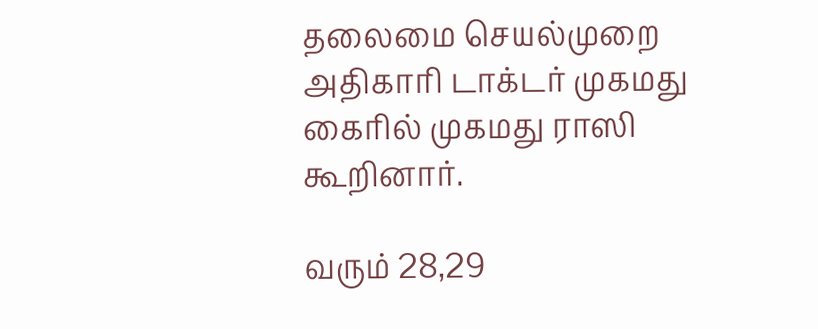தலைமை செயல்முறை அதிகாரி டாக்டர் முகமது கைரில் முகமது ராஸி கூறினார்.

வரும் 28,29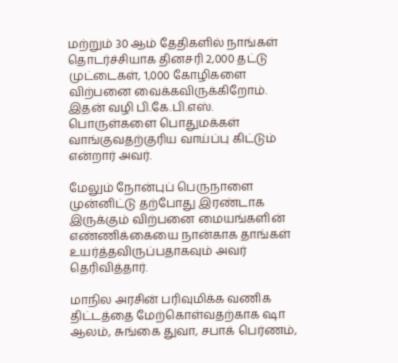மற்றும் 30 ஆம் தேதிகளில் நாங்கள் தொடர்ச்சியாக தினசரி 2,000 தட்டு முட்டைகள், 1,000 கோழிகளை விற்பனை வைக்கவிருக்கிறோம். இதன் வழி பி.கே.பி.எஸ். பொருள்களை பொதுமக்கள் வாங்குவதற்குரிய வாய்ப்பு கிட்டும் என்றார் அவர்.

மேலும் நோன்புப் பெருநாளை முன்னிட்டு தற்போது இரண்டாக இருக்கும் விற்பனை மையங்களின் எண்ணிக்கையை நான்காக தாங்கள் உயர்த்தவிருப்பதாகவும் அவர் தெரிவித்தார்.

மாநில அரசின் பரிவுமிக்க வணிக திட்டத்தை மேற்கொள்வதற்காக ஷா ஆலம், சுங்கை துவா, சபாக் பெர்ணம்,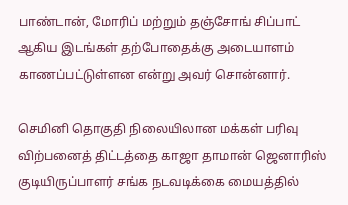பாண்டான், மோரிப் மற்றும் தஞ்சோங் சிப்பாட் ஆகிய இடங்கள் தற்போதைக்கு அடையாளம் காணப்பட்டுள்ளன என்று அவர் சொன்னார்.

செமினி தொகுதி நிலையிலான மக்கள் பரிவு விற்பனைத் திட்டத்தை காஜா தாமான் ஜெனாரிஸ் குடியிருப்பாளர் சங்க நடவடிக்கை மையத்தில்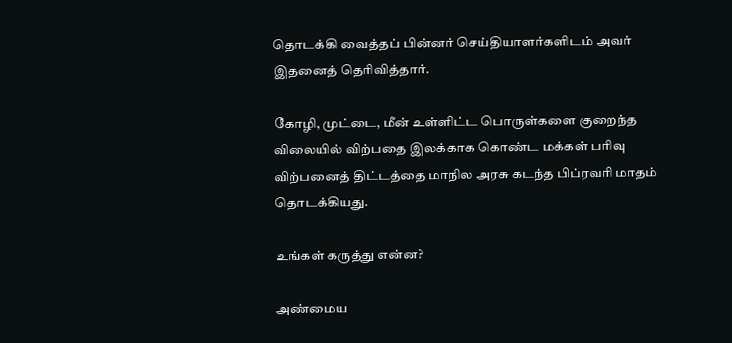தொடக்கி வைத்தப் பின்னர் செய்தியாளர்களிடம் அவர் இதனைத் தெரிவித்தார்.

கோழி, முட்டை, மீன் உள்ளிட்ட பொருள்களை குறைந்த விலையில் விற்பதை இலக்காக கொண்ட மக்கள் பரிவு விற்பனைத் திட்டத்தை மாநில அரசு கடந்த பிப்ரவரி மாதம் தொடக்கியது.

உங்கள் கருத்து என்ன?

அண்மைய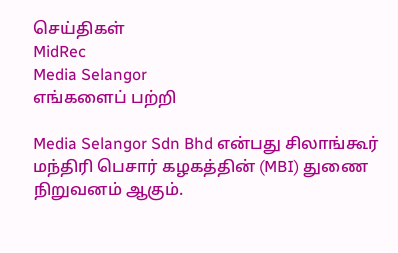செய்திகள்
MidRec
Media Selangor
எங்களைப் பற்றி

Media Selangor Sdn Bhd என்பது சிலாங்கூர் மந்திரி பெசார் கழகத்தின் (MBI) துணை நிறுவனம் ஆகும்.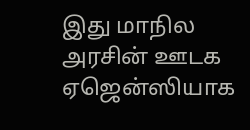இது மாநில அரசின் ஊடக ஏஜென்ஸியாக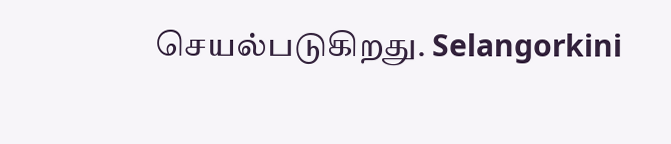செயல்படுகிறது. Selangorkini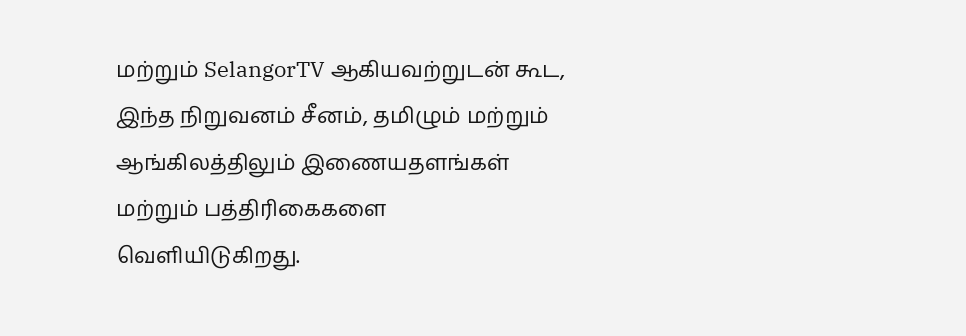மற்றும் SelangorTV ஆகியவற்றுடன் கூட, இந்த நிறுவனம் சீனம், தமிழும் மற்றும் ஆங்கிலத்திலும் இணையதளங்கள் மற்றும் பத்திரிகைகளை வெளியிடுகிறது.